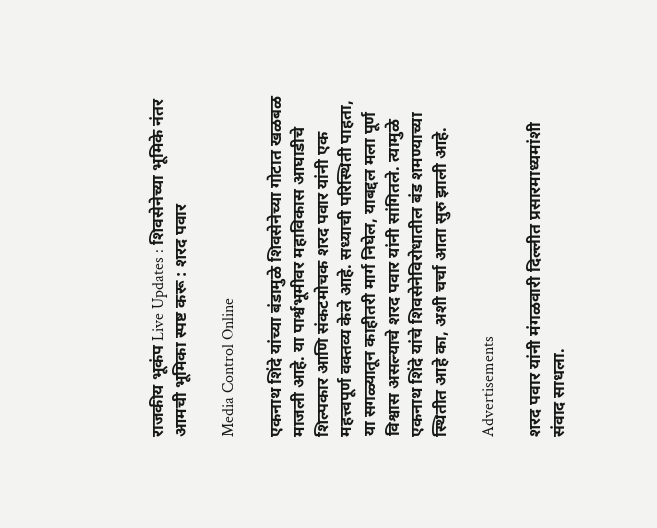राजकीय भूकंप Live Updates : शिवसेनेच्या भूमिके नंतर आमची भूमिका स्पष्ट करू : शरद पवार

Media Control Online

एकनाथ शिंदे यांच्या बंडामुळे शिवसेनेच्या गोटात खळबळ माजली आहे. या पार्श्वभूमीवर महाविकास आघाडीचे शिल्पकार आणि संकटमोचक शरद पवार यांनी एक महत्त्वपूर्ण वक्तव्य केले आहे. सध्याची परिस्थिती पाहता, या सगळ्यातून काहीतरी मार्ग निघेल, याबद्दल मला पूर्ण विश्वास असल्याचे शरद पवार यांनी सांगितले. त्यामुळे एकनाथ शिंदे यांचे शिवसेनेविरोधातील बंड शमण्याच्या स्थितीत आहे का, अशी चर्चा आता सुरु झाली आहे.

Advertisements

शरद पवार यांनी मंगळवारी दिल्लीत प्रसारमाध्यमांशी संवाद साधला.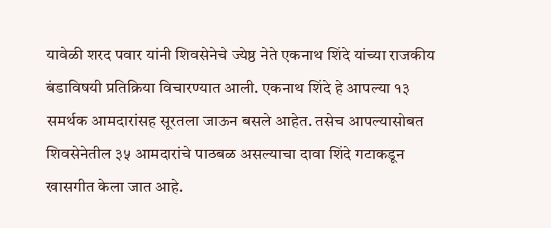यावेळी शरद पवार यांनी शिवसेनेचे ज्येष्ठ नेते एकनाथ शिंदे यांच्या राजकीय बंडाविषयी प्रतिक्रिया विचारण्यात आली. एकनाथ शिंदे हे आपल्या १३ समर्थक आमदारांसह सूरतला जाऊन बसले आहेत. तसेच आपल्यासोबत शिवसेनेतील ३५ आमदारांचे पाठबळ असल्याचा दावा शिंदे गटाकडून खासगीत केला जात आहे.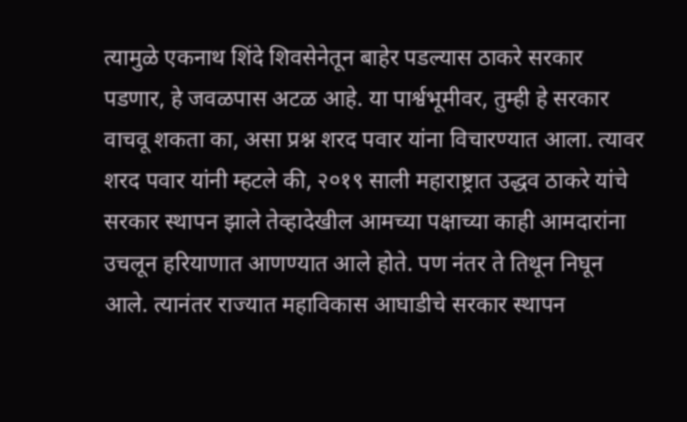त्यामुळे एकनाथ शिंदे शिवसेनेतून बाहेर पडल्यास ठाकरे सरकार पडणार, हे जवळपास अटळ आहे. या पार्श्वभूमीवर, तुम्ही हे सरकार वाचवू शकता का, असा प्रश्न शरद पवार यांना विचारण्यात आला. त्यावर शरद पवार यांनी म्हटले की, २०१९ साली महाराष्ट्रात उद्धव ठाकरे यांचे सरकार स्थापन झाले तेव्हादेखील आमच्या पक्षाच्या काही आमदारांना उचलून हरियाणात आणण्यात आले होते. पण नंतर ते तिथून निघून आले. त्यानंतर राज्यात महाविकास आघाडीचे सरकार स्थापन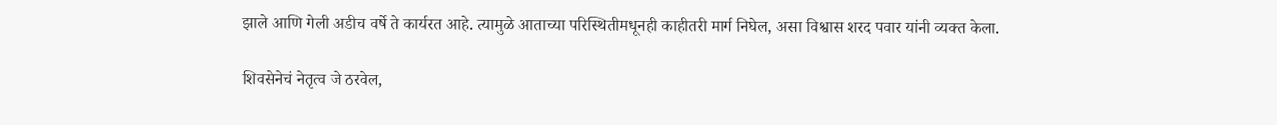झाले आणि गेली अडीच वर्षे ते कार्यरत आहे. त्यामुळे आताच्या परिस्थितीमधूनही काहीतरी मार्ग निघेल, असा विश्वास शरद पवार यांनी व्यक्त केला.

शिवसेनेचं नेतृत्व जे ठरवेल,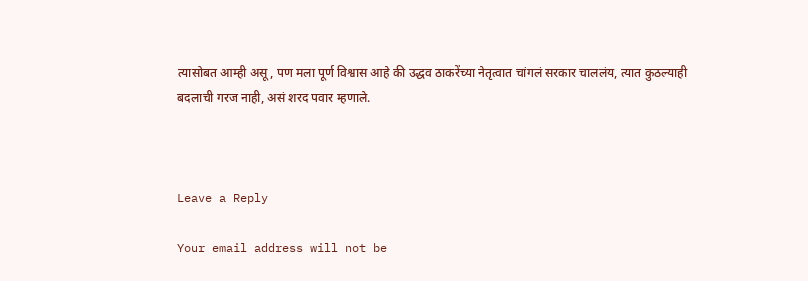त्यासोबत आम्ही असू, पण मला पूर्ण विश्वास आहे की उद्धव ठाकरेंच्या नेतृत्वात चांगलं सरकार चाललंय, त्यात कुठल्याही बदलाची गरज नाही, असं शरद पवार म्हणाले.



Leave a Reply

Your email address will not be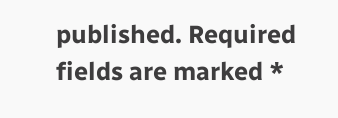published. Required fields are marked *